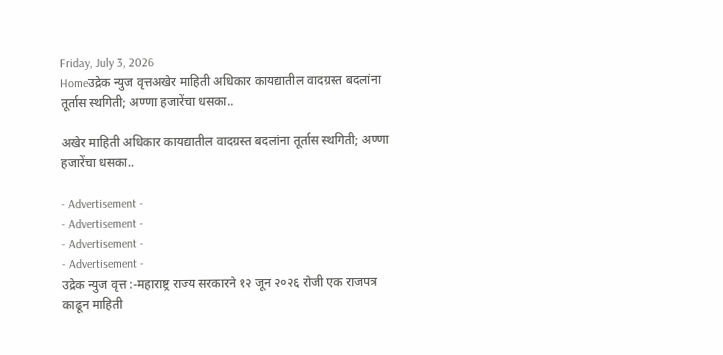Friday, July 3, 2026
Homeउद्रेक न्युज वृत्तअखेर माहिती अधिकार कायद्यातील वादग्रस्त बदलांना तूर्तास स्थगिती; अण्णा हजारेंचा धसका..

अखेर माहिती अधिकार कायद्यातील वादग्रस्त बदलांना तूर्तास स्थगिती; अण्णा हजारेंचा धसका..

- Advertisement -
- Advertisement -
- Advertisement -
- Advertisement -
उद्रेक न्युज वृत्त :-महाराष्ट्र राज्य सरकारने १२ जून २०२६ रोजी एक राजपत्र काढून माहिती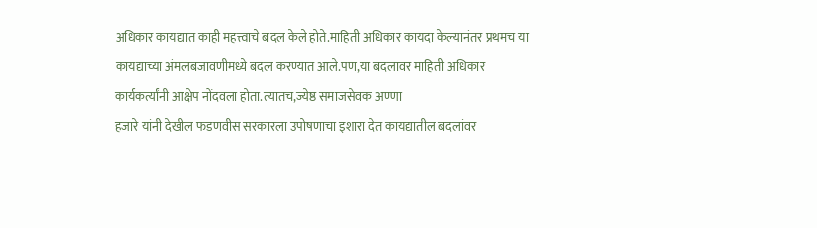अधिकार कायद्यात काही महत्त्वाचे बदल केले होते.माहिती अधिकार कायदा केल्यानंतर प्रथमच या कायद्याच्या अंमलबजावणीमध्ये बदल करण्यात आले.पण,या बदलावर माहिती अधिकार कार्यकर्त्यांनी आक्षेप नोंदवला होता.त्यातच,ज्येष्ठ समाजसेवक अण्णा
हजारे यांनी देखील फडणवीस सरकारला उपोषणाचा इशारा देत कायद्यातील बदलांवर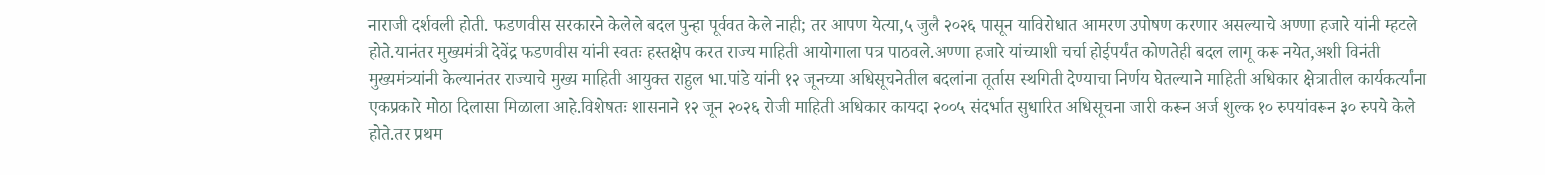नाराजी दर्शवली होती. फडणवीस सरकारने केलेले बदल पुन्हा पूर्ववत केले नाही; तर आपण येत्या,५ जुलै २०२६ पासून याविरोधात आमरण उपोषण करणार असल्याचे अण्णा हजारे यांनी म्हटले होते.यानंतर मुख्यमंत्री देवेंद्र फडणवीस यांनी स्वतः हस्तक्षेप करत राज्य माहिती आयोगाला पत्र पाठवले.अण्णा हजारे यांच्याशी चर्चा होईपर्यंत कोणतेही बदल लागू करू नयेत,अशी विनंती मुख्यमंत्र्यांनी केल्यानंतर राज्याचे मुख्य माहिती आयुक्त राहुल भा.पांडे यांनी १२ जूनच्या अधिसूचनेतील बदलांना तूर्तास स्थगिती देण्याचा निर्णय घेतल्याने माहिती अधिकार क्षेत्रातील कार्यकर्त्यांना एकप्रकारे मोठा दिलासा मिळाला आहे.विशेषतः शासनाने १२ जून २०२६ रोजी माहिती अधिकार कायदा २००५ संदर्भात सुधारित अधिसूचना जारी करून अर्ज शुल्क १० रुपयांवरून ३० रुपये केले होते.तर प्रथम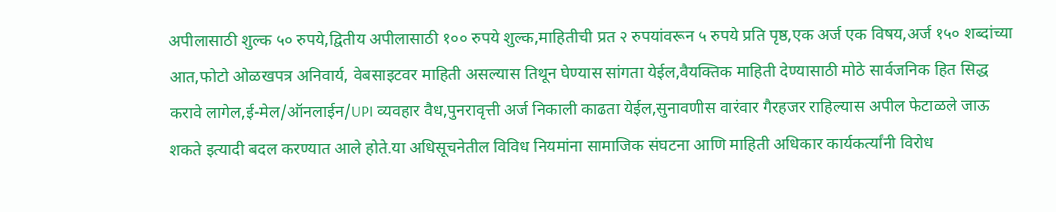अपीलासाठी शुल्क ५० रुपये,द्वितीय अपीलासाठी १०० रुपये शुल्क,माहितीची प्रत २ रुपयांवरून ५ रुपये प्रति पृष्ठ,एक अर्ज एक विषय,अर्ज १५० शब्दांच्या आत,फोटो ओळखपत्र अनिवार्य, वेबसाइटवर माहिती असल्यास तिथून घेण्यास सांगता येईल,वैयक्तिक माहिती देण्यासाठी मोठे सार्वजनिक हित सिद्ध करावे लागेल,ई-मेल/ऑनलाईन/UPI व्यवहार वैध,पुनरावृत्ती अर्ज निकाली काढता येईल,सुनावणीस वारंवार गैरहजर राहिल्यास अपील फेटाळले जाऊ शकते इत्यादी बदल करण्यात आले होते.या अधिसूचनेतील विविध नियमांना सामाजिक संघटना आणि माहिती अधिकार कार्यकर्त्यांनी विरोध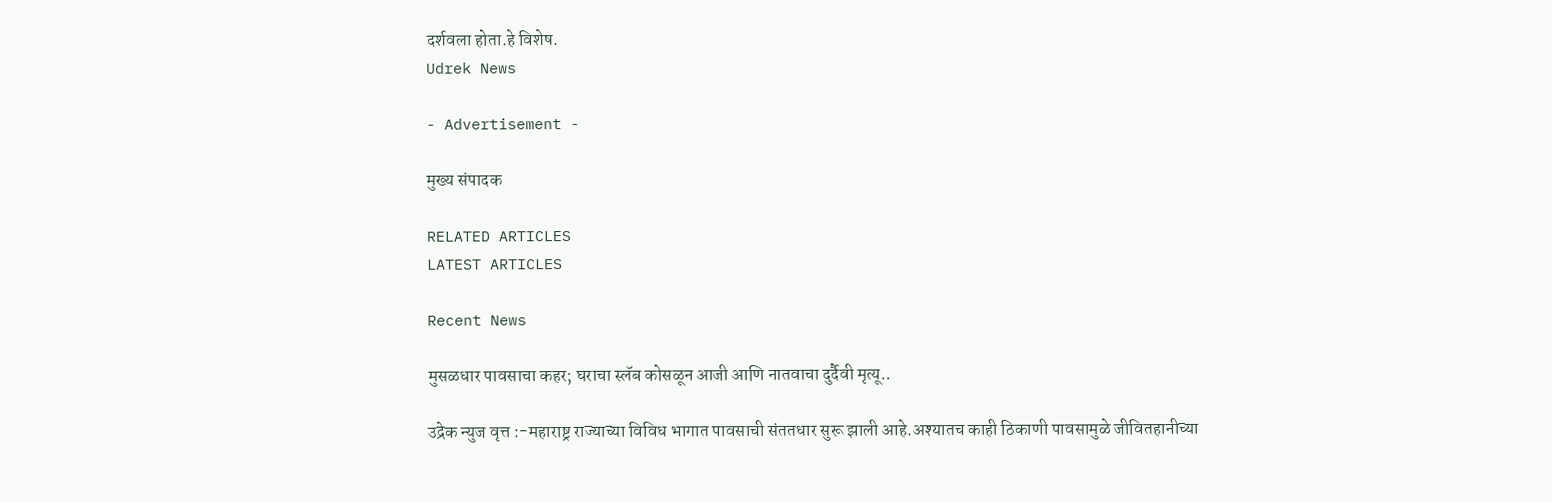दर्शवला होता.हे विशेष.
Udrek News

- Advertisement -

मुख्य संपादक

RELATED ARTICLES
LATEST ARTICLES

Recent News

मुसळधार पावसाचा कहर; घराचा स्लॅब कोसळून आजी आणि नातवाचा दुर्दैवी मृत्यू..

उद्रेक न्युज वृत्त :-महाराष्ट्र राज्याच्या विविध भागात पावसाची संततधार सुरू झाली आहे.अश्यातच काही ठिकाणी पावसामुळे जीवितहानीच्या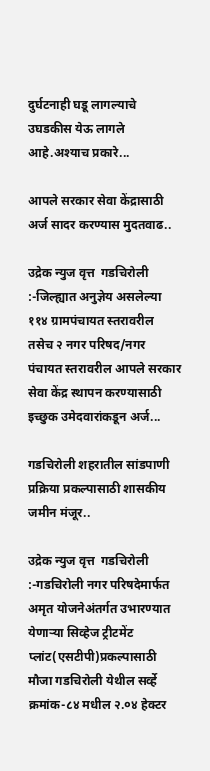दुर्घटनाही घडू लागल्याचे उघडकीस येऊ लागले आहे.अश्याच प्रकारे...

आपले सरकार सेवा केंद्रासाठी अर्ज सादर करण्यास मुदतवाढ..

उद्रेक न्युज वृत्त  गडचिरोली :-जिल्ह्यात अनुज्ञेय असलेल्या ११४ ग्रामपंचायत स्तरावरील तसेच २ नगर परिषद/नगर पंचायत स्तरावरील आपले सरकार सेवा केंद्र स्थापन करण्यासाठी इच्छुक उमेदवारांकडून अर्ज...

गडचिरोली शहरातील सांडपाणी प्रक्रिया प्रकल्पासाठी शासकीय जमीन मंजूर..

उद्रेक न्युज वृत्त  गडचिरोली :-गडचिरोली नगर परिषदेमार्फत अमृत योजनेअंतर्गत उभारण्यात येणाऱ्या सिव्हेज ट्रीटमेंट प्लांट(एसटीपी)प्रकल्पासाठी मौजा गडचिरोली येथील सर्व्हे क्रमांक-८४ मधील २.०४ हेक्टर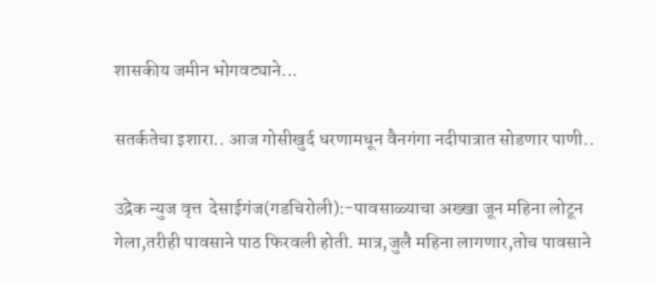शासकीय जमीन भोगवट्याने...

सतर्कतेचा इशारा.. आज गोसीखुर्द धरणामधून वैनगंगा नदीपात्रात सोडणार पाणी..

उद्रेक न्युज वृत्त  देसाईगंज(गडचिरोली):-पावसाळ्याचा अख्खा जून महिना लोटून गेला,तरीही पावसाने पाठ फिरवली होती. मात्र,जुलै महिना लागणार,तोच पावसाने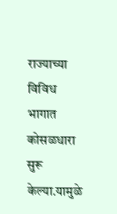राज्याच्या विविध भागात कोसळधारा सुरू केल्या.यामुळे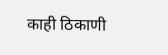काही ठिकाणी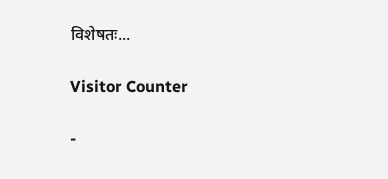विशेषतः...

Visitor Counter

-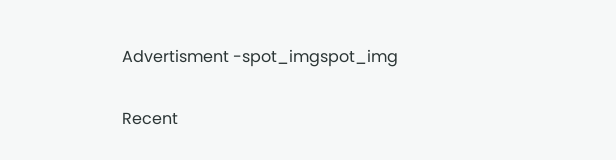Advertisment -spot_imgspot_img

Recent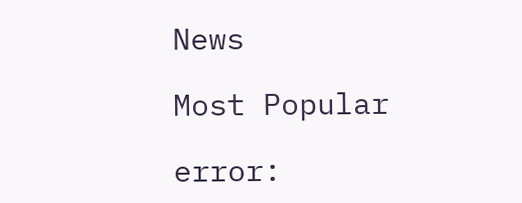News

Most Popular

error: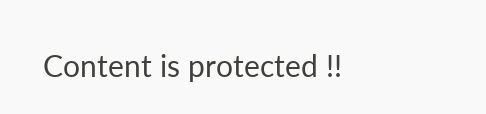Content is protected !!